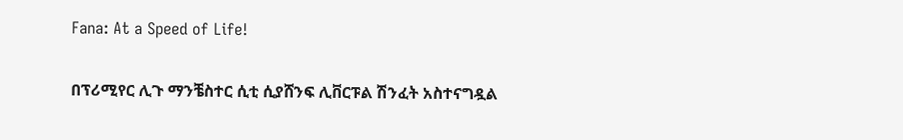Fana: At a Speed of Life!

በፕሪሚየር ሊጉ ማንቼስተር ሲቲ ሲያሸንፍ ሊቨርፑል ሽንፈት አስተናግዷል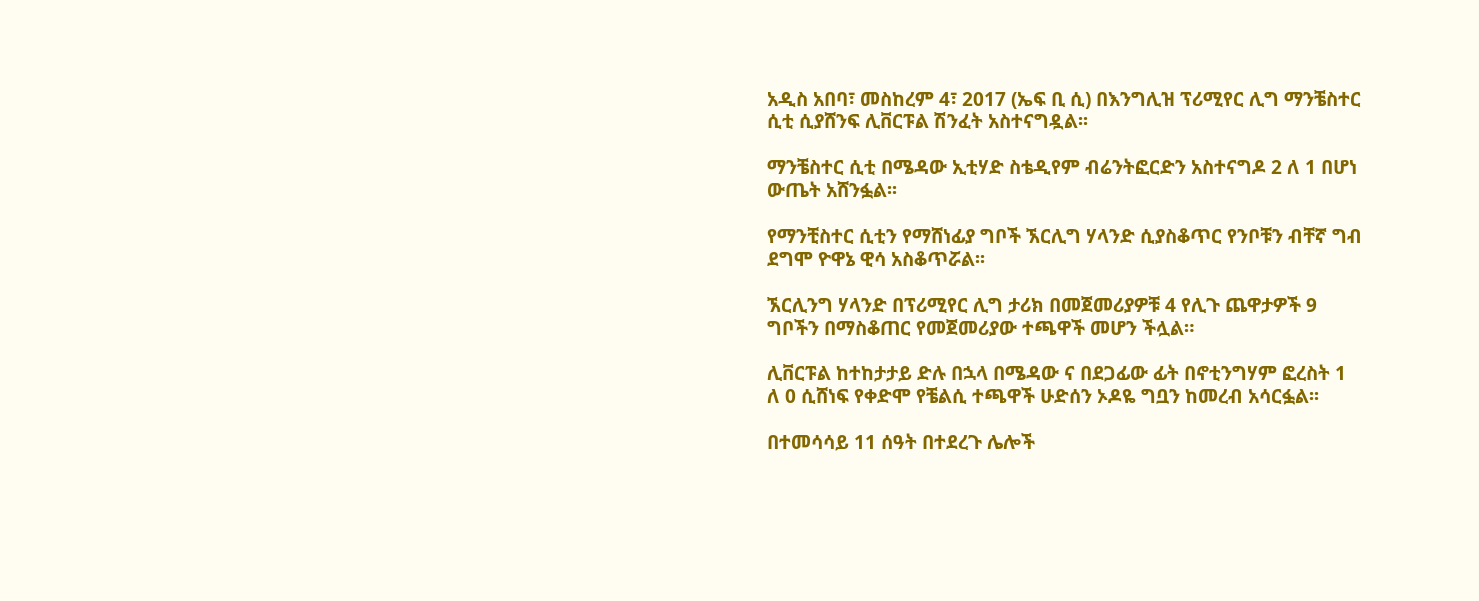አዲስ አበባ፣ መስከረም 4፣ 2017 (ኤፍ ቢ ሲ) በእንግሊዝ ፕሪሚየር ሊግ ማንቼስተር ሲቲ ሲያሸንፍ ሊቨርፑል ሽንፈት አስተናግዷል፡፡

ማንቼስተር ሲቲ በሜዳው ኢቲሃድ ስቴዲየም ብሬንትፎርድን አስተናግዶ 2 ለ 1 በሆነ ውጤት አሸንፏል፡፡

የማንቺስተር ሲቲን የማሸነፊያ ግቦች ኧርሊግ ሃላንድ ሲያስቆጥር የንቦቹን ብቸኛ ግብ ደግሞ ዮዋኔ ዊሳ አስቆጥሯል፡፡

ኧርሊንግ ሃላንድ በፕሪሚየር ሊግ ታሪክ በመጀመሪያዎቹ 4 የሊጉ ጨዋታዎች 9 ግቦችን በማስቆጠር የመጀመሪያው ተጫዋች መሆን ችሏል።

ሊቨርፑል ከተከታታይ ድሉ በኋላ በሜዳው ና በደጋፊው ፊት በኖቲንግሃም ፎረስት 1 ለ 0 ሲሸነፍ የቀድሞ የቼልሲ ተጫዋች ሁድሰን ኦዶዬ ግቧን ከመረብ አሳርፏል፡፡

በተመሳሳይ 11 ሰዓት በተደረጉ ሌሎች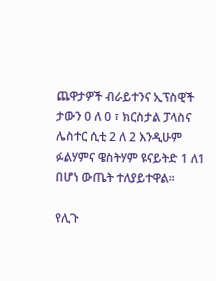ጨዋታዎች ብራይተንና ኢፕስዊች ታውን 0 ለ 0 ፣ ክርስታል ፓላስና ሌስተር ሲቲ 2 ለ 2 እንዲሁም ፉልሃምና ዌስትሃም ዩናይትድ 1 ለ1 በሆነ ውጤት ተለያይተዋል፡፡

የሊጉ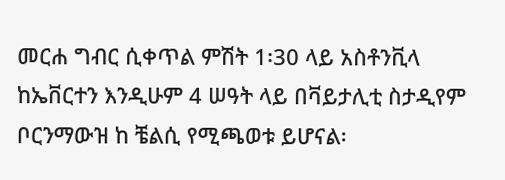መርሐ ግብር ሲቀጥል ምሽት 1፡30 ላይ አስቶንቪላ ከኤቨርተን እንዲሁም 4 ሠዓት ላይ በቫይታሊቲ ስታዲየም ቦርንማውዝ ከ ቼልሲ የሚጫወቱ ይሆናል፡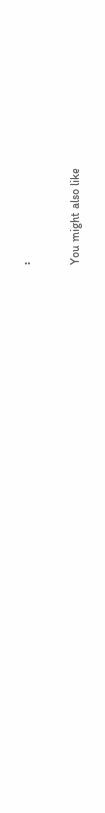፡

You might also like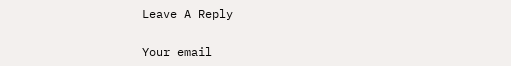Leave A Reply

Your email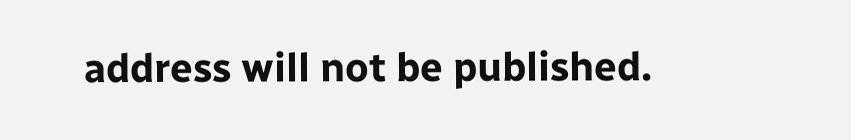address will not be published.